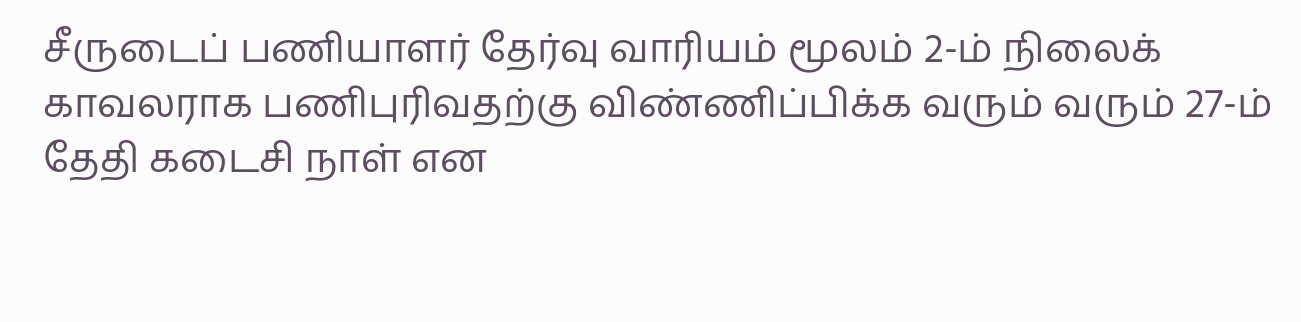சீருடைப் பணியாளர் தேர்வு வாரியம் மூலம் 2-ம் நிலைக் காவலராக பணிபுரிவதற்கு விண்ணிப்பிக்க வரும் வரும் 27-ம் தேதி கடைசி நாள் என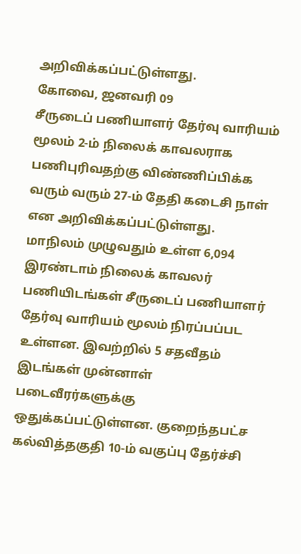அறிவிக்கப்பட்டுள்ளது.
கோவை, ஜனவரி 09
சீருடைப் பணியாளர் தேர்வு வாரியம் மூலம் 2-ம் நிலைக் காவலராக பணிபுரிவதற்கு விண்ணிப்பிக்க வரும் வரும் 27-ம் தேதி கடைசி நாள் என அறிவிக்கப்பட்டுள்ளது.
மாநிலம் முழுவதும் உள்ள 6,094 இரண்டாம் நிலைக் காவலர் பணியிடங்கள் சீருடைப் பணியாளர் தேர்வு வாரியம் மூலம் நிரப்பப்பட உள்ளன. இவற்றில் 5 சதவீதம் இடங்கள் முன்னாள் படைவீரர்களுக்கு ஒதுக்கப்பட்டுள்ளன. குறைந்தபட்ச கல்வித்தகுதி 10-ம் வகுப்பு தேர்ச்சி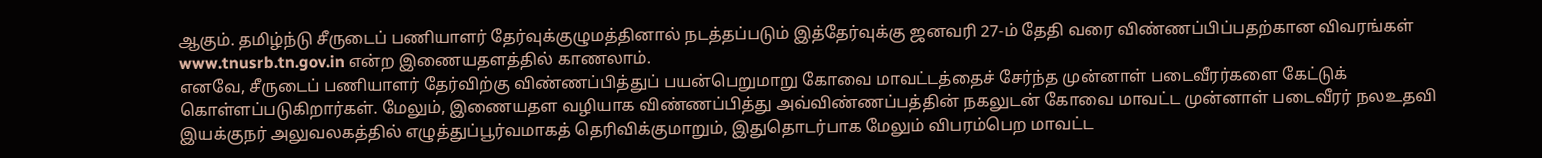ஆகும். தமிழ்ந்டு சீருடைப் பணியாளர் தேர்வுக்குழுமத்தினால் நடத்தப்படும் இத்தேர்வுக்கு ஜனவரி 27-ம் தேதி வரை விண்ணப்பிப்பதற்கான விவரங்கள் www.tnusrb.tn.gov.in என்ற இணையதளத்தில் காணலாம்.
எனவே, சீருடைப் பணியாளர் தேர்விற்கு விண்ணப்பித்துப் பயன்பெறுமாறு கோவை மாவட்டத்தைச் சேர்ந்த முன்னாள் படைவீரர்களை கேட்டுக் கொள்ளப்படுகிறார்கள். மேலும், இணையதள வழியாக விண்ணப்பித்து அவ்விண்ணப்பத்தின் நகலுடன் கோவை மாவட்ட முன்னாள் படைவீரர் நலஉதவி இயக்குநர் அலுவலகத்தில் எழுத்துப்பூர்வமாகத் தெரிவிக்குமாறும், இதுதொடர்பாக மேலும் விபரம்பெற மாவட்ட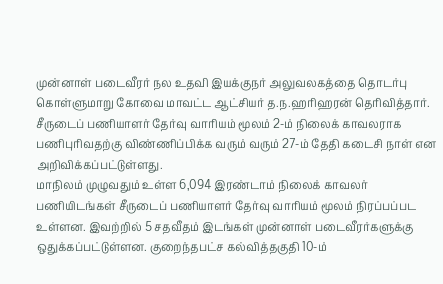முன்னாள் படைவீரர் நல உதவி இயக்குநர் அலுவலகத்தை தொடர்பு கொள்ளுமாறு கோவை மாவட்ட ஆட்சியர் த.ந.ஹரிஹரன் தெரிவித்தார்.
சீருடைப் பணியாளர் தேர்வு வாரியம் மூலம் 2-ம் நிலைக் காவலராக பணிபுரிவதற்கு விண்ணிப்பிக்க வரும் வரும் 27-ம் தேதி கடைசி நாள் என அறிவிக்கப்பட்டுள்ளது.
மாநிலம் முழுவதும் உள்ள 6,094 இரண்டாம் நிலைக் காவலர் பணியிடங்கள் சீருடைப் பணியாளர் தேர்வு வாரியம் மூலம் நிரப்பப்பட உள்ளன. இவற்றில் 5 சதவீதம் இடங்கள் முன்னாள் படைவீரர்களுக்கு ஒதுக்கப்பட்டுள்ளன. குறைந்தபட்ச கல்வித்தகுதி 10-ம்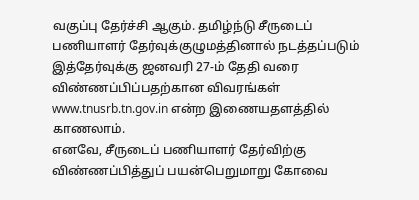வகுப்பு தேர்ச்சி ஆகும். தமிழ்ந்டு சீருடைப் பணியாளர் தேர்வுக்குழுமத்தினால் நடத்தப்படும் இத்தேர்வுக்கு ஜனவரி 27-ம் தேதி வரை விண்ணப்பிப்பதற்கான விவரங்கள் www.tnusrb.tn.gov.in என்ற இணையதளத்தில் காணலாம்.
எனவே, சீருடைப் பணியாளர் தேர்விற்கு விண்ணப்பித்துப் பயன்பெறுமாறு கோவை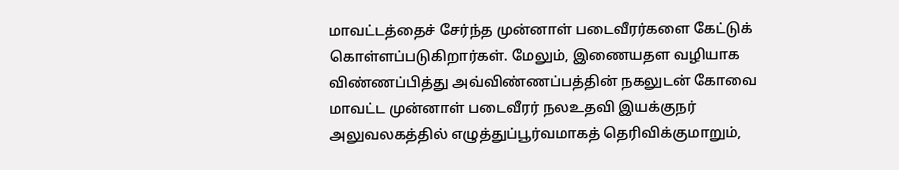மாவட்டத்தைச் சேர்ந்த முன்னாள் படைவீரர்களை கேட்டுக் கொள்ளப்படுகிறார்கள். மேலும், இணையதள வழியாக விண்ணப்பித்து அவ்விண்ணப்பத்தின் நகலுடன் கோவை மாவட்ட முன்னாள் படைவீரர் நலஉதவி இயக்குநர் அலுவலகத்தில் எழுத்துப்பூர்வமாகத் தெரிவிக்குமாறும்,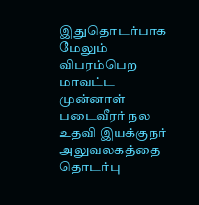இதுதொடர்பாக மேலும் விபரம்பெற மாவட்ட முன்னாள் படைவீரர் நல உதவி இயக்குநர் அலுவலகத்தை தொடர்பு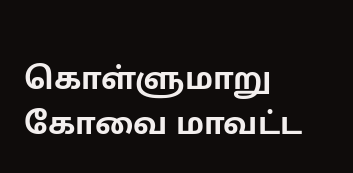கொள்ளுமாறு கோவை மாவட்ட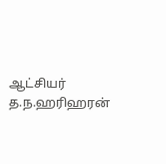ஆட்சியர் த.ந.ஹரிஹரன்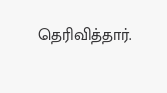தெரிவித்தார்.